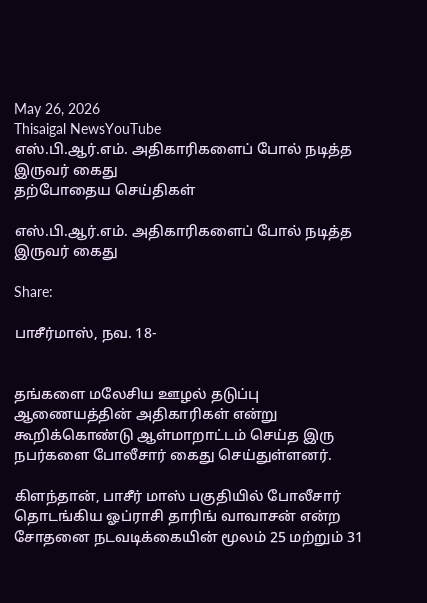May 26, 2026
Thisaigal NewsYouTube
எஸ்.பி.ஆர்.எம். அதிகாரிகளைப் போல் நடித்த இருவர் கைது
தற்போதைய செய்திகள்

எஸ்.பி.ஆர்.எம். அதிகாரிகளைப் போல் நடித்த இருவர் கைது

Share:

பாசீர்மாஸ், நவ. 18-


தங்களை மலேசிய ஊழல் தடுப்பு ஆணையத்தின் அதிகாரிகள் என்று கூறிக்கொண்டு ஆள்மாறாட்டம் செய்த இரு நபர்களை போலீசார் கைது செய்துள்ளனர்.

கிளந்தான், பாசீர் மாஸ் பகுதியில் போலீசார் தொடங்கிய ஓப்ராசி தாரிங் வாவாசன் என்ற சோதனை நடவடிக்கையின் மூலம் 25 மற்றும் 31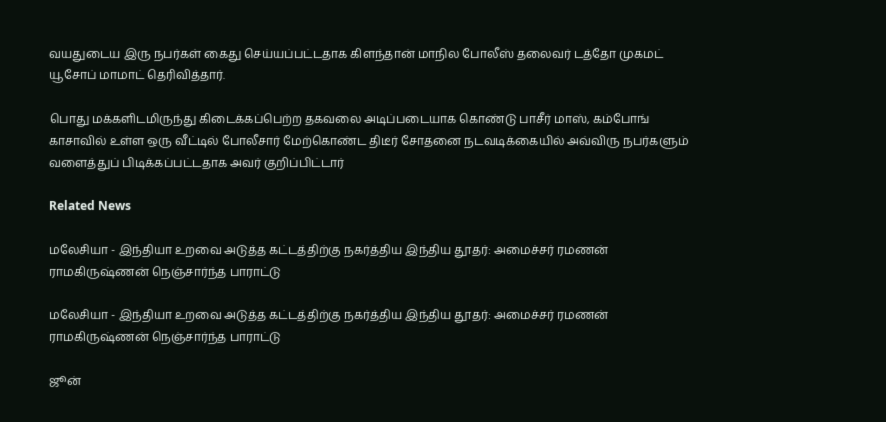வயதுடைய இரு நபர்கள் கைது செய்யப்பட்டதாக கிளந்தான் மாநில போலீஸ் தலைவர் டத்தோ முகமட் யூசோப் மாமாட் தெரிவித்தார்.

பொது மக்களிடமிருந்து கிடைக்கப்பெற்ற தகவலை அடிப்படையாக கொண்டு பாசீர் மாஸ், கம்போங் காசாவில் உள்ள ஒரு வீட்டில் போலீசார் மேற்கொண்ட திடீர் சோதனை நடவடிக்கையில் அவ்விரு நபர்களும் வளைத்துப் பிடிக்கப்பட்டதாக அவர் குறிப்பிட்டார்

Related News

மலேசியா - இந்தியா உறவை அடுத்த கட்டத்திற்கு நகர்த்திய இந்திய தூதர்: அமைச்சர் ரமணன் ராமகிருஷ்ணன் நெஞ்சார்ந்த பாராட்டு

மலேசியா - இந்தியா உறவை அடுத்த கட்டத்திற்கு நகர்த்திய இந்திய தூதர்: அமைச்சர் ரமணன் ராமகிருஷ்ணன் நெஞ்சார்ந்த பாராட்டு

ஜூன்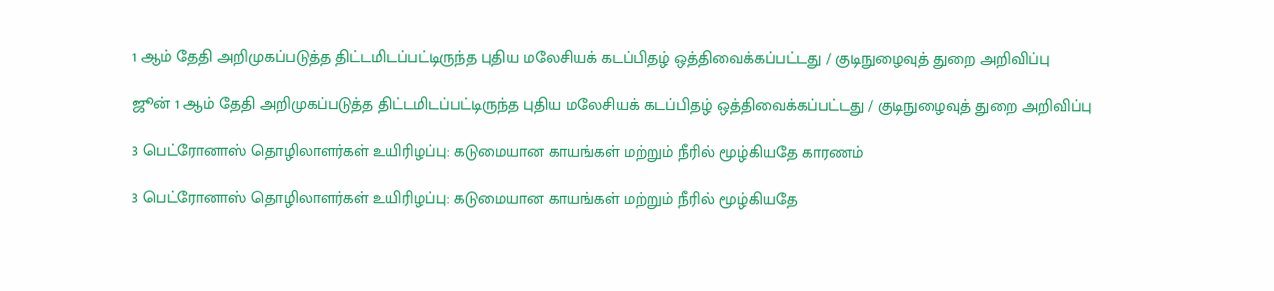1 ஆம் தேதி அறிமுகப்படுத்த திட்டமிடப்பட்டிருந்த புதிய மலேசியக் கடப்பிதழ் ஒத்திவைக்கப்பட்டது / குடிநுழைவுத் துறை அறிவிப்பு

ஜூன் 1 ஆம் தேதி அறிமுகப்படுத்த திட்டமிடப்பட்டிருந்த புதிய மலேசியக் கடப்பிதழ் ஒத்திவைக்கப்பட்டது / குடிநுழைவுத் துறை அறிவிப்பு

3 பெட்ரோனாஸ் தொழிலாளர்கள் உயிரிழப்பு: கடுமையான காயங்கள் மற்றும் நீரில் மூழ்கியதே காரணம்

3 பெட்ரோனாஸ் தொழிலாளர்கள் உயிரிழப்பு: கடுமையான காயங்கள் மற்றும் நீரில் மூழ்கியதே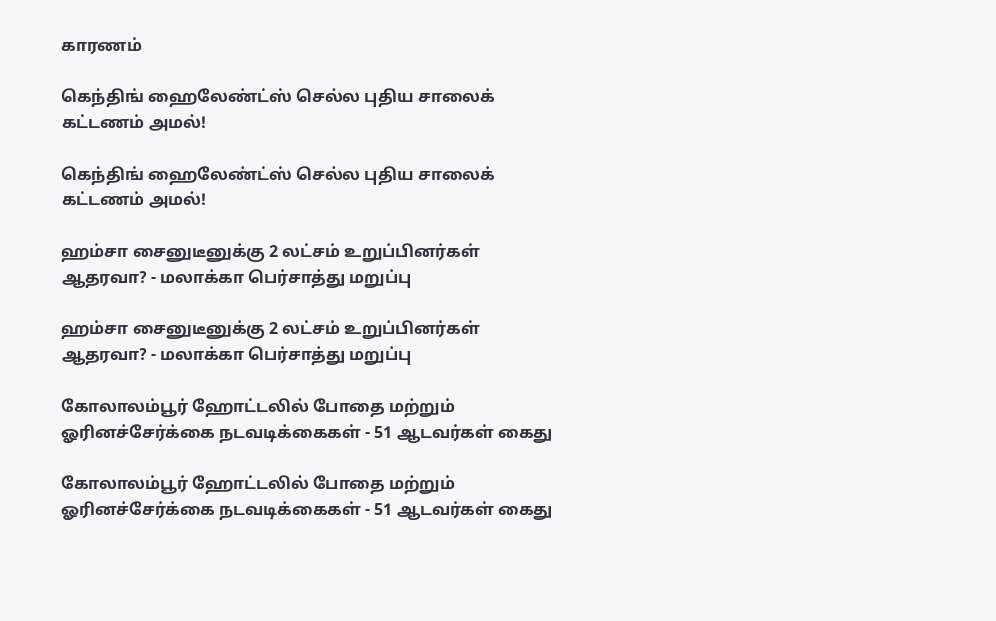காரணம்

கெந்திங் ஹைலேண்ட்ஸ் செல்ல புதிய சாலைக் கட்டணம் அமல்!

கெந்திங் ஹைலேண்ட்ஸ் செல்ல புதிய சாலைக் கட்டணம் அமல்!

ஹம்சா சைனுடீனுக்கு 2 லட்சம் உறுப்பினர்கள் ஆதரவா? - மலாக்கா பெர்சாத்து மறுப்பு

ஹம்சா சைனுடீனுக்கு 2 லட்சம் உறுப்பினர்கள் ஆதரவா? - மலாக்கா பெர்சாத்து மறுப்பு

கோலாலம்பூர் ஹோட்டலில் போதை மற்றும் ஓரினச்சேர்க்கை நடவடிக்கைகள் - 51 ஆடவர்கள் கைது

கோலாலம்பூர் ஹோட்டலில் போதை மற்றும் ஓரினச்சேர்க்கை நடவடிக்கைகள் - 51 ஆடவர்கள் கைது